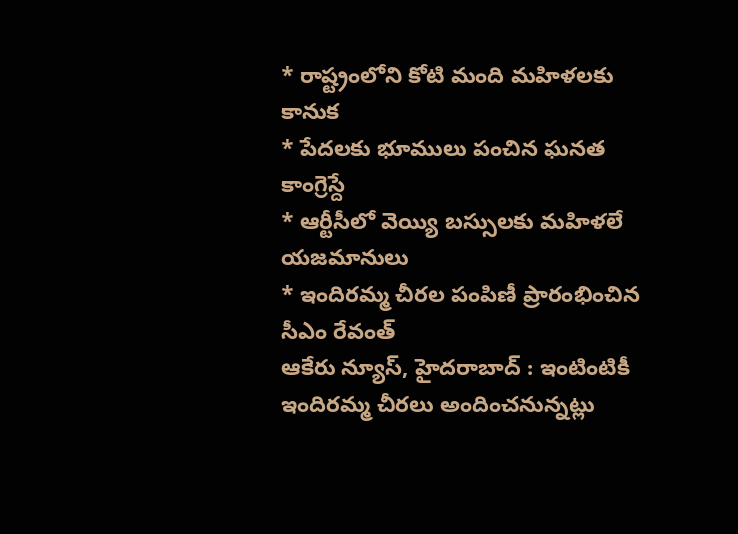* రాష్ట్రంలోని కోటి మంది మహిళలకు కానుక
* పేదలకు భూములు పంచిన ఘనత కాంగ్రెస్దే
* ఆర్టీసీలో వెయ్యి బస్సులకు మహిళలే యజమానులు
* ఇందిరమ్మ చీరల పంపిణీ ప్రారంభించిన సీఎం రేవంత్
ఆకేరు న్యూస్, హైదరాబాద్ : ఇంటింటికీ ఇందిరమ్మ చీరలు అందించనున్నట్లు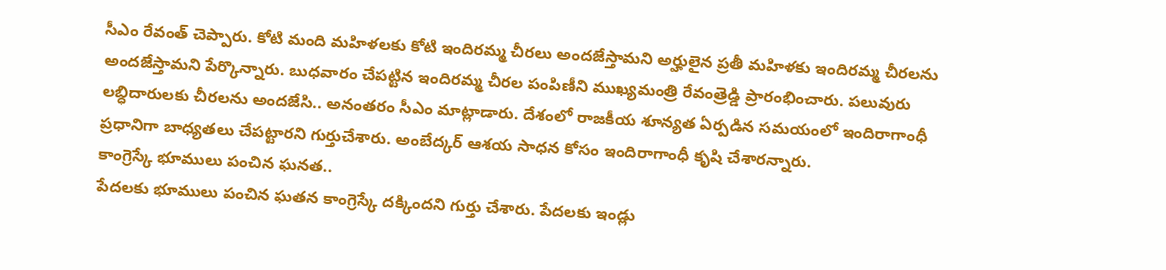సీఎం రేవంత్ చెప్పారు. కోటి మంది మహిళలకు కోటి ఇందిరమ్మ చీరలు అందజేస్తామని అర్హులైన ప్రతీ మహిళకు ఇందిరమ్మ చీరలను అందజేస్తామని పేర్కొన్నారు. బుధవారం చేపట్టిన ఇందిరమ్మ చీరల పంపిణీని ముఖ్యమంత్రి రేవంత్రెడ్డి ప్రారంభించారు. పలువురు లబ్ధిదారులకు చీరలను అందజేసి.. అనంతరం సీఎం మాట్లాడారు. దేశంలో రాజకీయ శూన్యత ఏర్పడిన సమయంలో ఇందిరాగాంధీ ప్రధానిగా బాధ్యతలు చేపట్టారని గుర్తుచేశారు. అంబేద్కర్ ఆశయ సాధన కోసం ఇందిరాగాంధీ కృషి చేశారన్నారు.
కాంగ్రెస్కే భూములు పంచిన ఘనత..
పేదలకు భూములు పంచిన ఘతన కాంగ్రెస్కే దక్కిందని గుర్తు చేశారు. పేదలకు ఇండ్లు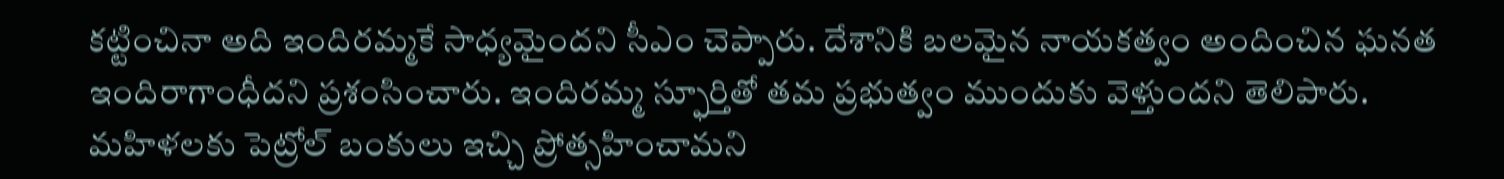కట్టించినా అది ఇందిరమ్మకే సాధ్యమైందని సీఎం చెప్పారు. దేశానికి బలమైన నాయకత్వం అందించిన ఘనత ఇందిరాగాంధీదని ప్రశంసించారు. ఇందిరమ్మ స్ఫూర్తితో తమ ప్రభుత్వం ముందుకు వెళ్తుందని తెలిపారు. మహిళలకు పెట్రోల్ బంకులు ఇచ్చి ప్రోత్సహించామని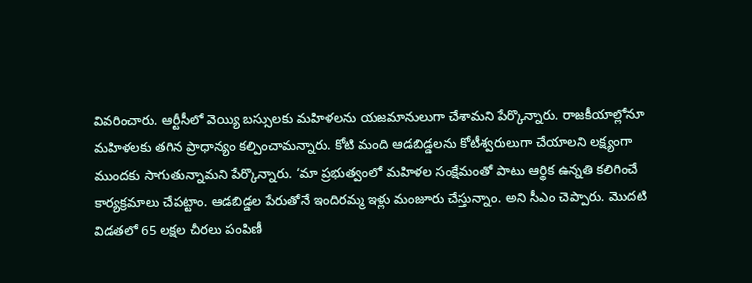వివరించారు. ఆర్టీసీలో వెయ్యి బస్సులకు మహిళలను యజమానులుగా చేశామని పేర్కొన్నారు. రాజకీయాల్లోనూ మహిళలకు తగిన ప్రాధాన్యం కల్పించామన్నారు. కోటి మంది ఆడబిడ్డలను కోటీశ్వరులుగా చేయాలని లక్ష్యంగా ముందకు సాగుతున్నామని పేర్కొన్నారు. ‘మా ప్రభుత్వంలో మహిళల సంక్షేమంతో పాటు ఆర్థిక ఉన్నతి కలిగించే కార్యక్రమాలు చేపట్టాం. ఆడబిడ్డల పేరుతోనే ఇందిరమ్మ ఇళ్లు మంజూరు చేస్తున్నాం. అని సీఎం చెప్పారు. మొదటి విడతలో 65 లక్షల చీరలు పంపిణీ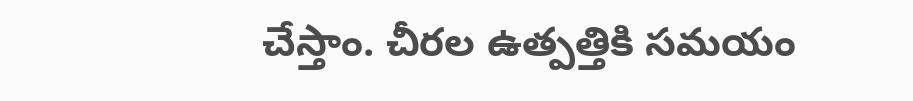చేస్తాం. చీరల ఉత్పత్తికి సమయం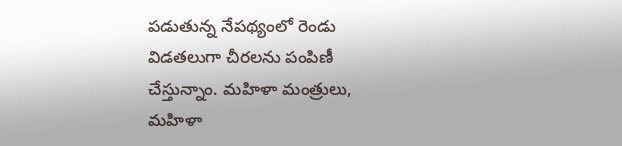పడుతున్న నేపథ్యంలో రెండు విడతలుగా చీరలను పంపిణీ చేస్తున్నాం. మహిళా మంత్రులు, మహిళా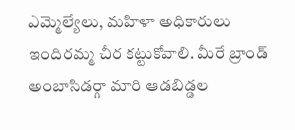ఎమ్మెల్యేలు, మహిళా అధికారులు ఇందిరమ్మ చీర కట్టుకోవాలి. మీరే బ్రాండ్ అంబాసిడర్గా మారి ఆడబిడ్డల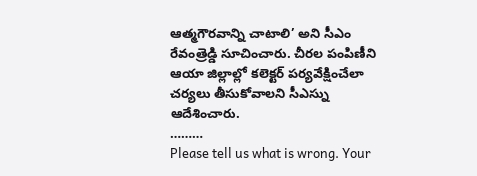ఆత్మగౌరవాన్ని చాటాలి’ అని సీఎం రేవంత్రెడ్డి సూచించారు. చీరల పంపిణీని ఆయా జిల్లాల్లో కలెక్టర్ పర్యవేక్షించేలా చర్యలు తీసుకోవాలని సీఎస్ను ఆదేశించారు.
………
Please tell us what is wrong. Your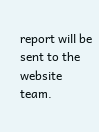report will be sent to the website team.